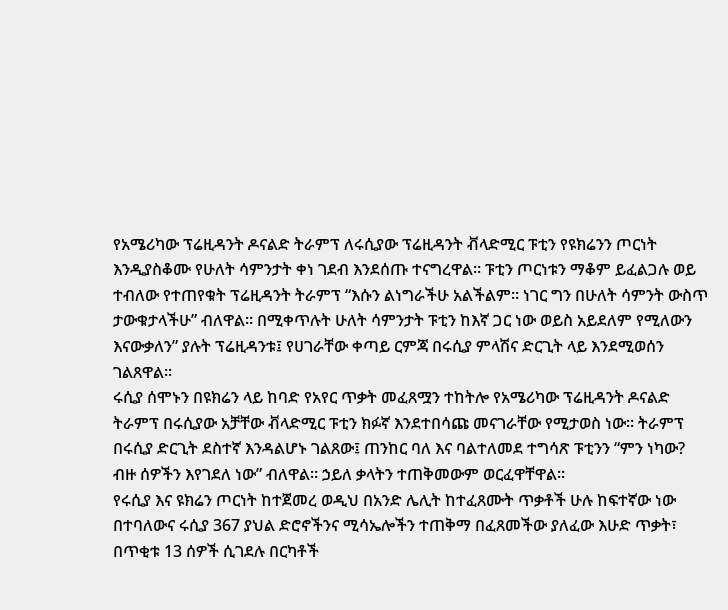የአሜሪካው ፕሬዚዳንት ዶናልድ ትራምፕ ለሩሲያው ፕሬዚዳንት ቭላድሚር ፑቲን የዩክሬንን ጦርነት እንዲያስቆሙ የሁለት ሳምንታት ቀነ ገደብ እንደሰጡ ተናግረዋል። ፑቲን ጦርነቱን ማቆም ይፈልጋሉ ወይ ተብለው የተጠየቁት ፕሬዚዳንት ትራምፕ “እሱን ልነግራችሁ አልችልም። ነገር ግን በሁለት ሳምንት ውስጥ ታውቁታላችሁ” ብለዋል። በሚቀጥሉት ሁለት ሳምንታት ፑቲን ከእኛ ጋር ነው ወይስ አይደለም የሚለውን እናውቃለን” ያሉት ፕሬዚዳንቱ፤ የሀገራቸው ቀጣይ ርምጃ በሩሲያ ምላሽና ድርጊት ላይ እንደሚወሰን ገልጸዋል፡፡
ሩሲያ ሰሞኑን በዩክሬን ላይ ከባድ የአየር ጥቃት መፈጸሟን ተከትሎ የአሜሪካው ፕሬዚዳንት ዶናልድ ትራምፕ በሩሲያው አቻቸው ቭላድሚር ፑቲን ክፉኛ እንደተበሳጩ መናገራቸው የሚታወስ ነው፡፡ ትራምፕ በሩሲያ ድርጊት ደስተኛ እንዳልሆኑ ገልጸው፤ ጠንከር ባለ እና ባልተለመደ ተግሳጽ ፑቲንን “ምን ነካው? ብዙ ሰዎችን እየገደለ ነው” ብለዋል። ኃይለ ቃላትን ተጠቅመውም ወርፈዋቸዋል፡፡
የሩሲያ እና ዩክሬን ጦርነት ከተጀመረ ወዲህ በአንድ ሌሊት ከተፈጸሙት ጥቃቶች ሁሉ ከፍተኛው ነው በተባለውና ሩሲያ 367 ያህል ድሮኖችንና ሚሳኤሎችን ተጠቅማ በፈጸመችው ያለፈው እሁድ ጥቃት፣ በጥቂቱ 13 ሰዎች ሲገደሉ በርካቶች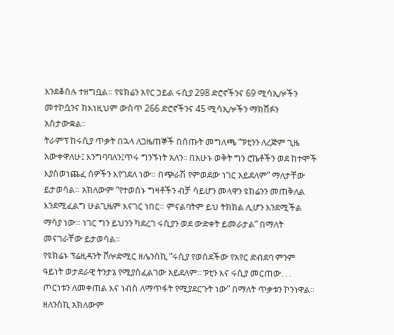እንደቆሰሉ ተዘግቧል። የዩክሬን አየር ኃይል ሩሲያ 298 ድሮኖችንና 69 ሚሳኢሎችን መተኮሷንና ከእነዚህም ውስጥ 266 ድሮኖችንና 45 ሚሳኢሎችን ማክሸፉን አስታውቋል፡፡
ትራምፕ ከሩሲያ ጥቃት በኋላ ለጋዜጠኞች በሰጡት መግለጫ “ፑቲንን ለረጅም ጊዜ አውቀዋለሁ፤ እንግባባለን፤ጥሩ ግንኙነት አለን፡፡ በአሁኑ ወቅት ግን ሮኬቶችን ወደ ከተሞች እያስወነጨፈ ሰዎችን እየገደለ ነው። በጭራሽ የምወደው ነገር አይደለም” ማለታቸው ይታወሳል። አክለውም “የተወሰኑ ግዛቶችን ብቻ ሳይሆን መላዋን ዩክሬንን መጠቅለል እንደሚፈልግ ሁልጊዜም እናገር ነበር። ምናልባትም ይህ ትክክል ሊሆን እንደሚችል ማሳያ ነው። ነገር ግን ይህንን ካደረገ ሩሲያን ወደ ውድቀት ይመራታል” በማለት መናገራቸው ይታወሳል።
የዩክሬኑ ፕሬዚዳንት ቮሎድሚር ዘሌንስኪ “ሩሲያ የወሰደችው የአየር ድብደባ ምንም ዓይነት ወታደራዊ ትንታኔ የሚያስፈልገው አይደለም፡፡ ፑቲን እና ሩሲያ መርጠው. . . ጦርነቱን ለመቀጠል እና ነብስ ለማጥፋት የሚያደርጉት ነው” በማለት ጥቃቱን ኮንነዋል።
ዘለንስኪ አክለውም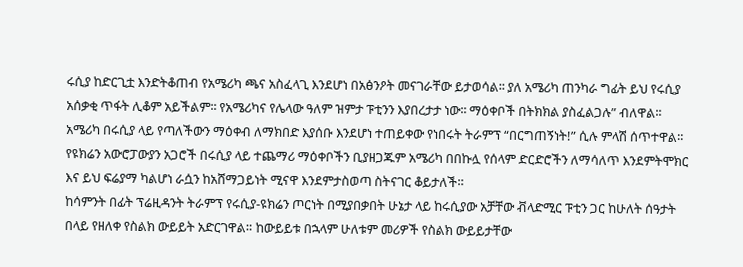ሩሲያ ከድርጊቷ እንድትቆጠብ የአሜሪካ ጫና አስፈላጊ እንደሆነ በአፅንዖት መናገራቸው ይታወሳል፡፡ ያለ አሜሪካ ጠንካራ ግፊት ይህ የሩሲያ አሰቃቂ ጥፋት ሊቆም አይችልም፡፡ የአሜሪካና የሌላው ዓለም ዝምታ ፑቲንን እያበረታታ ነው፡፡ ማዕቀቦች በትክክል ያስፈልጋሉ” ብለዋል፡፡
አሜሪካ በሩሲያ ላይ የጣለችውን ማዕቀብ ለማክበድ እያሰቡ እንደሆነ ተጠይቀው የነበሩት ትራምፕ “በርግጠኝነት!” ሲሉ ምላሽ ሰጥተዋል። የዩክሬን አውሮፓውያን አጋሮች በሩሲያ ላይ ተጨማሪ ማዕቀቦችን ቢያዘጋጁም አሜሪካ በበኩሏ የሰላም ድርድሮችን ለማሳለጥ እንደምትሞክር እና ይህ ፍሬያማ ካልሆነ ራሷን ከአሸማጋይነት ሚናዋ እንደምታስወጣ ስትናገር ቆይታለች።
ከሳምንት በፊት ፕሬዚዳንት ትራምፕ የሩሲያ-ዩክሬን ጦርነት በሚያበቃበት ሁኔታ ላይ ከሩሲያው አቻቸው ቭላድሚር ፑቲን ጋር ከሁለት ሰዓታት በላይ የዘለቀ የስልክ ውይይት አድርገዋል። ከውይይቱ በኋላም ሁለቱም መሪዎች የስልክ ውይይታቸው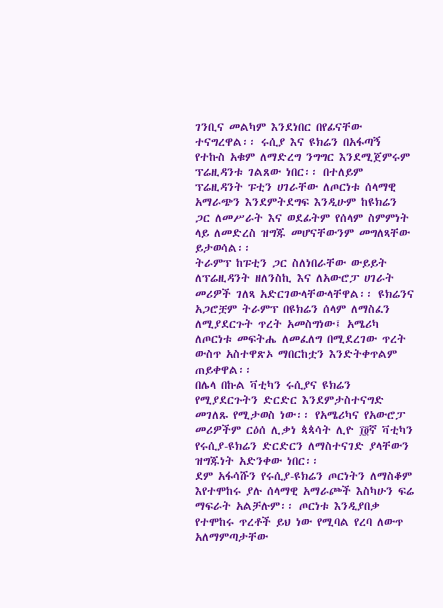ገንቢና መልካም እንደነበር በየፊናቸው ተናግረዋል፡፡ ሩሲያ እና ዩክሬን በአፋጣኝ የተኩስ አቁም ለማድረግ ንግግር እንደሚጀምሩም ፕሬዚዳንቱ ገልጸው ነበር፡፡ በተለይም ፕሬዚዳንት ፑቲን ሀገራቸው ለጦርነቱ ሰላማዊ አማራጭን እንደምትደግፍ እንዲሁም ከዩክሬን ጋር ለመሥራት እና ወደፊትም የሰላም ስምምነት ላይ ለመድረስ ዝግጁ መሆናቸውንም መግለጻቸው ይታወሳል፡፡
ትራምፕ ከፑቲን ጋር ስለነበራቸው ውይይት ለፕሬዚዳንት ዘለንስኪ እና ለአውሮፓ ሀገራት መሪዎች ገለጻ አድርገውላቸውላቸዋል፡፡ ዩክሬንና አጋሮቿም ትራምፕ በዩክሬን ሰላም ለማስፈን ለሚያደርጉት ጥረት አመስግነው፤ አሜሪካ ለጦርነቱ መፍትሔ ለመፈለግ በሚደረገው ጥረት ውስጥ አስተዋጽኦ ማበርከቷን እንድትቀጥልም ጠይቀዋል፡፡
በሌላ በኩል ቫቲካን ሩሲያና ዩክሬን የሚያደርጉትን ድርድር እንደምታስተናግድ መገለጹ የሚታወስ ነው፡፡ የአሜሪካና የአውሮፓ መሪዎችም ርዕሰ ሊቃነ ጳጳሳት ሊዮ ፲፬ኛ ቫቲካን የሩሲያ-ዩክሬን ድርድርን ለማስተናገድ ያላቸውን ዝግጁነት አድንቀው ነበር፡፡
ደም አፋሳሹን የሩሲያ-ዩክሬን ጦርነትን ለማስቆም እየተሞከሩ ያሉ ሰላማዊ አማራጮች እስካሁን ፍሬ ማፍራት አልቻሉም፡፡ ጦርነቱ እንዲያበቃ የተሞከሩ ጥረቶች ይህ ነው የሚባል የረባ ለውጥ አለማምጣታቸው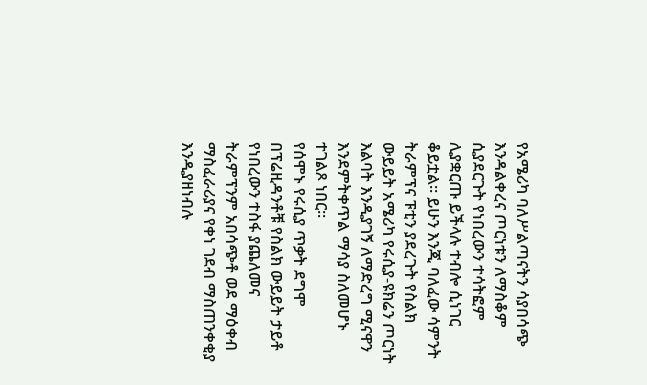የአሜሪካ ባለሥልጣናትን ሳያበሳጭ እንዳልቀረና ጦርነቱን ለማስቆም ሲያደርጉት የነበረውን ተሳትፎም ሊያቋርጡ ይችላሉ ተብሎ ሲነገር ቆይቷል፡፡ ይሁን እንጂ ባለፈው ሳምንት ትራምፕና ፑቲን ያደረጉት የስልክ ውይይት አሜሪካ የሩሲያ-ዩክሬን ጦርነት እልባት እንዲያገኝ ለማድረግ ሚናዋን እንደምትቀጥል ማሳያ ስለመሆኑ ተገልጾ ነበር፡፡
የሰሞኑ የሩሲያ ጥቃት ደግሞ በፕሬዚዳንቶቹ የስልክ ውይይት ታይቶ የነበረውን ተስፋ ያጨለመና ትራምፕንም አበሳጭቶ ወደ ማዕቀብ ማስፈራሪያና የቀነ ገደብ ማስጠንቀቂያ እንዲያዘነብሉ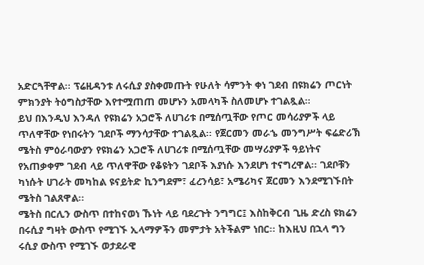አድርጓቸዋል፡፡ ፕሬዚዳንቱ ለሩሲያ ያስቀመጡት የሁለት ሳምንት ቀነ ገደብ በዩክሬን ጦርነት ምክንያት ትዕግስታቸው እየተሟጠጠ መሆኑን አመላካች ስለመሆኑ ተገልጿል።
ይህ በእንዲህ እንዳለ የዩክሬን አጋሮች ለሀገሪቱ በሚሰጧቸው የጦር መሳሪያዎች ላይ ጥለዋቸው የነበሩትን ገደቦች ማንሳታቸው ተገልጿል፡፡ የጀርመን መራኄ መንግሥት ፍሬድሪኽ ሜትስ ምዕራባውያን የዩክሬን አጋሮች ለሀገሪቱ በሚሰጧቸው መሣሪያዎች ዓይነትና የአጠቃቀም ገደብ ላይ ጥለዋቸው የቆዩትን ገደቦች እያነሱ እንደሆነ ተናግረዋል፡፡ ገደቦቹን ካነሱት ሀገራት መካከል ዩናይትድ ኪንግደም፣ ፈረንሳይ፣ አሜሪካና ጀርመን እንደሚገኙበት ሜትስ ገልጸዋል፡፡
ሜትስ በርሊን ውስጥ በተከናወነ ኹነት ላይ ባደረጉት ንግግር፤ እስከቅርብ ጊዜ ድረስ ዩክሬን በሩሲያ ግዛት ውስጥ የሚገኙ ኢላማዎችን መምታት አትችልም ነበር፡፡ ከእዚህ በኋላ ግን ሩሲያ ውስጥ የሚገኙ ወታደራዊ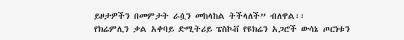ይዞታዎችን በመምታት ራሷን መከላከል ትችላለች” ብለዋል፡፡
የክሬምሊን ቃል አቀባይ ድሚትሪይ ፔስኮቭ የዩክሬን አጋሮች ውሳኔ ጦርነቱን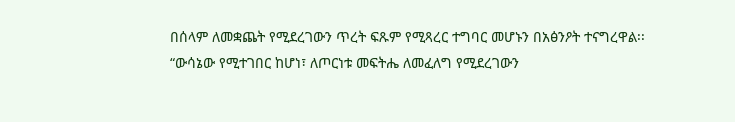በሰላም ለመቋጨት የሚደረገውን ጥረት ፍጹም የሚጻረር ተግባር መሆኑን በአፅንዖት ተናግረዋል፡፡ “ውሳኔው የሚተገበር ከሆነ፣ ለጦርነቱ መፍትሔ ለመፈለግ የሚደረገውን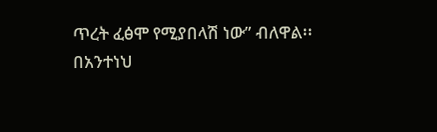ጥረት ፈፅሞ የሚያበላሽ ነው” ብለዋል፡፡
በአንተነህ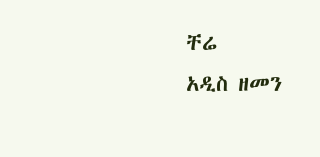ቸሬ
አዲስ ዘመን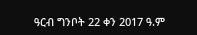ዓርብ ግንቦት 22 ቀን 2017 ዓ.ም